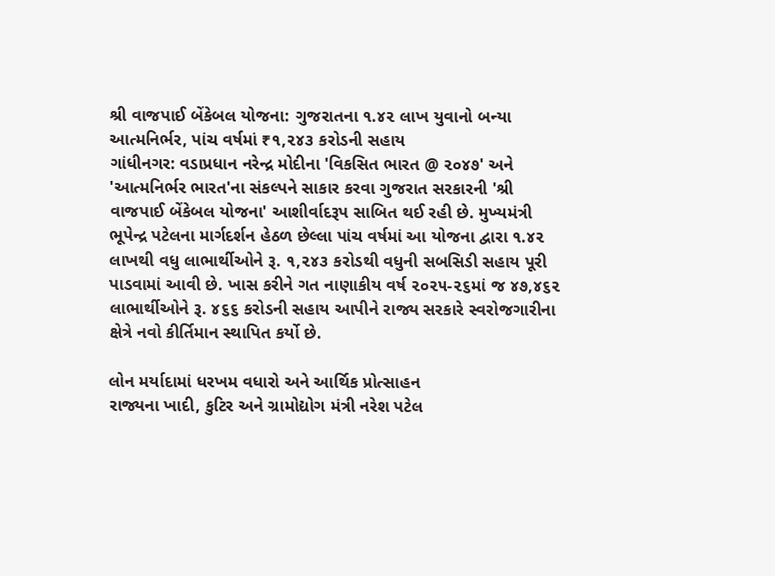શ્રી વાજપાઈ બેંકેબલ યોજના: ગુજરાતના ૧.૪૨ લાખ યુવાનો બન્યા આત્મનિર્ભર, પાંચ વર્ષમાં ₹૧,૨૪૩ કરોડની સહાય
ગાંધીનગર: વડાપ્રધાન નરેન્દ્ર મોદીના 'વિકસિત ભારત @ ૨૦૪૭' અને 'આત્મનિર્ભર ભારત'ના સંકલ્પને સાકાર કરવા ગુજરાત સરકારની 'શ્રી વાજપાઈ બેંકેબલ યોજના' આશીર્વાદરૂપ સાબિત થઈ રહી છે. મુખ્યમંત્રી ભૂપેન્દ્ર પટેલના માર્ગદર્શન હેઠળ છેલ્લા પાંચ વર્ષમાં આ યોજના દ્વારા ૧.૪૨ લાખથી વધુ લાભાર્થીઓને રૂ. ૧,૨૪૩ કરોડથી વધુની સબસિડી સહાય પૂરી પાડવામાં આવી છે. ખાસ કરીને ગત નાણાકીય વર્ષ ૨૦૨૫-૨૬માં જ ૪૭,૪૬૨ લાભાર્થીઓને રૂ. ૪૬૬ કરોડની સહાય આપીને રાજ્ય સરકારે સ્વરોજગારીના ક્ષેત્રે નવો કીર્તિમાન સ્થાપિત કર્યો છે.

લોન મર્યાદામાં ધરખમ વધારો અને આર્થિક પ્રોત્સાહન
રાજ્યના ખાદી, કુટિર અને ગ્રામોદ્યોગ મંત્રી નરેશ પટેલ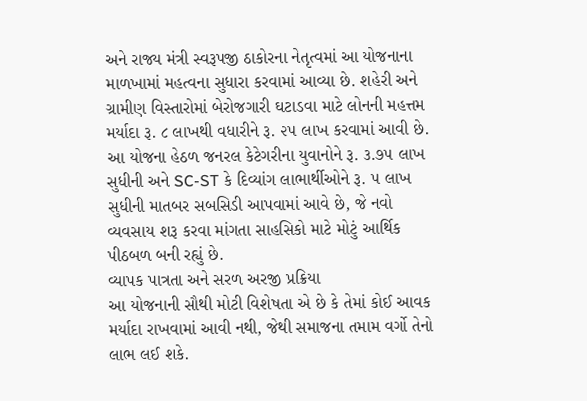અને રાજ્ય મંત્રી સ્વરૂપજી ઠાકોરના નેતૃત્વમાં આ યોજનાના માળખામાં મહત્વના સુધારા કરવામાં આવ્યા છે. શહેરી અને ગ્રામીણ વિસ્તારોમાં બેરોજગારી ઘટાડવા માટે લોનની મહત્તમ મર્યાદા રૂ. ૮ લાખથી વધારીને રૂ. ૨૫ લાખ કરવામાં આવી છે. આ યોજના હેઠળ જનરલ કેટેગરીના યુવાનોને રૂ. ૩.૭૫ લાખ સુધીની અને SC-ST કે દિવ્યાંગ લાભાર્થીઓને રૂ. ૫ લાખ સુધીની માતબર સબસિડી આપવામાં આવે છે, જે નવો વ્યવસાય શરૂ કરવા માંગતા સાહસિકો માટે મોટું આર્થિક પીઠબળ બની રહ્યું છે.
વ્યાપક પાત્રતા અને સરળ અરજી પ્રક્રિયા
આ યોજનાની સૌથી મોટી વિશેષતા એ છે કે તેમાં કોઈ આવક મર્યાદા રાખવામાં આવી નથી, જેથી સમાજના તમામ વર્ગો તેનો લાભ લઈ શકે.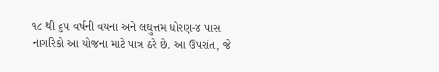૧૮ થી ૬૫ વર્ષની વયના અને લઘુત્તમ ધોરણ-૪ પાસ નાગરિકો આ યોજના માટે પાત્ર ઠરે છે. આ ઉપરાંત, જે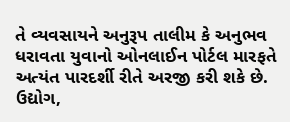તે વ્યવસાયને અનુરૂપ તાલીમ કે અનુભવ ધરાવતા યુવાનો ઓનલાઈન પોર્ટલ મારફતે અત્યંત પારદર્શી રીતે અરજી કરી શકે છે. ઉદ્યોગ,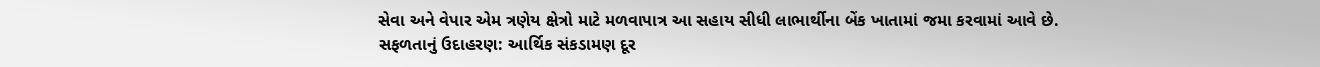સેવા અને વેપાર એમ ત્રણેય ક્ષેત્રો માટે મળવાપાત્ર આ સહાય સીધી લાભાર્થીના બેંક ખાતામાં જમા કરવામાં આવે છે.
સફળતાનું ઉદાહરણ: આર્થિક સંકડામણ દૂર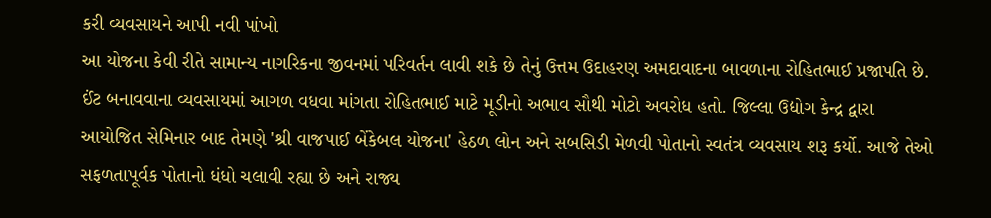કરી વ્યવસાયને આપી નવી પાંખો
આ યોજના કેવી રીતે સામાન્ય નાગરિકના જીવનમાં પરિવર્તન લાવી શકે છે તેનું ઉત્તમ ઉદાહરણ અમદાવાદના બાવળાના રોહિતભાઈ પ્રજાપતિ છે. ઈંટ બનાવવાના વ્યવસાયમાં આગળ વધવા માંગતા રોહિતભાઈ માટે મૂડીનો અભાવ સૌથી મોટો અવરોધ હતો. જિલ્લા ઉદ્યોગ કેન્દ્ર દ્વારા આયોજિત સેમિનાર બાદ તેમણે 'શ્રી વાજપાઈ બેંકેબલ યોજના' હેઠળ લોન અને સબસિડી મેળવી પોતાનો સ્વતંત્ર વ્યવસાય શરૂ કર્યો. આજે તેઓ સફળતાપૂર્વક પોતાનો ધંધો ચલાવી રહ્યા છે અને રાજ્ય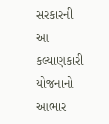સરકારની આ કલ્યાણકારી યોજનાનો આભાર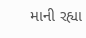માની રહ્યા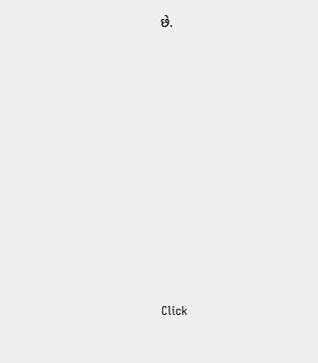છે.












Click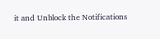it and Unblock the Notifications